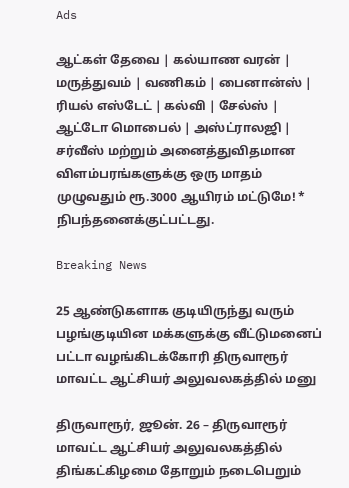Ads

ஆட்கள் தேவை | கல்யாண வரன் | மருத்துவம் | வணிகம் | பைனான்ஸ் | ரியல் எஸ்டேட் | கல்வி | சேல்ஸ் | ஆட்டோ மொபைல் | அஸ்ட்ராலஜி | சர்வீஸ் மற்றும் அனைத்துவிதமான விளம்பரங்களுக்கு ஒரு மாதம் முழுவதும் ரூ.3000 ஆயிரம் மட்டுமே! * நிபந்தனைக்குட்பட்டது.

Breaking News

25 ஆண்டுகளாக குடியிருந்து வரும் பழங்குடியின மக்களுக்கு வீட்டுமனைப் பட்டா வழங்கிடக்கோரி திருவாரூர் மாவட்ட ஆட்சியர் அலுவலகத்தில் மனு

திருவாரூர், ஜூன். 26 – திருவாரூர் மாவட்ட ஆட்சியர் அலுவலகத்தில் திங்கட்கிழமை தோறும் நடைபெறும்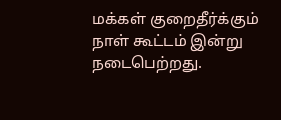மக்கள் குறைதீர்க்கும் நாள் கூட்டம் இன்று நடைபெற்றது.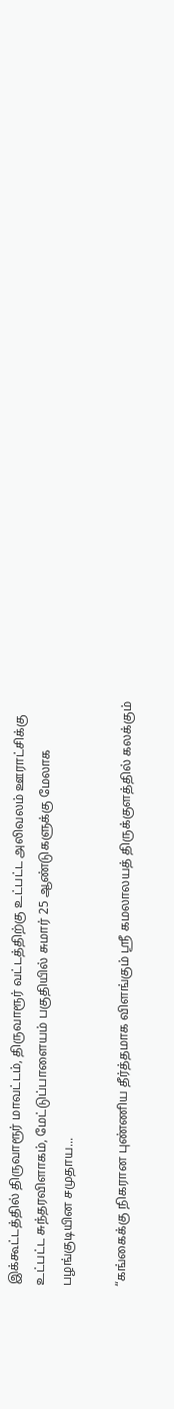இக்கூட்டத்தில் திருவாரூர் மாவட்டம், திருவாரூர் வட்டத்திற்கு உட்பட்ட அலிவலம் ஊராட்சிக்கு உட்பட்ட சுந்தரவிளாகம், மேட்டுப்பாளையம் பகுதியில் சுமார் 25 ஆண்டுகளுக்கு மேலாக பழங்குடியின சமுதாய...

“கங்கைக்கு நிகரான புண்ணிய தீர்த்தமாக விளங்கும் ஸ்ரீ கமலாலயத் திருக்குளத்தில் கலக்கும்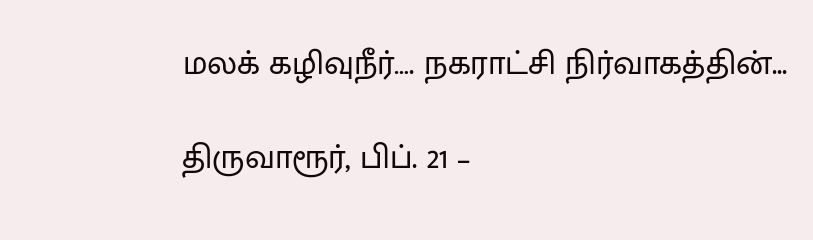மலக் கழிவுநீர்…. நகராட்சி நிர்வாகத்தின்...

திருவாரூர், பிப். 21 –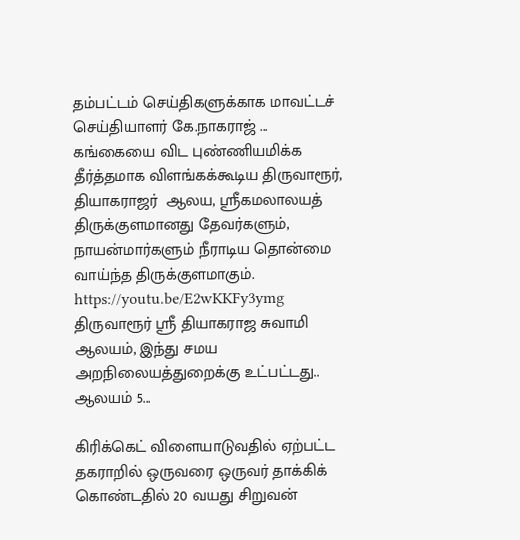தம்பட்டம் செய்திகளுக்காக மாவட்டச் செய்தியாளர் கே.நாகராஜ் ... கங்கையை விட புண்ணியமிக்க தீர்த்தமாக விளங்கக்கூடிய திருவாரூர், தியாகராஜர்  ஆலய, ஸ்ரீகமலாலயத் திருக்குளமானது தேவர்களும், நாயன்மார்களும் நீராடிய தொன்மை  வாய்ந்த திருக்குளமாகும். https://youtu.be/E2wKKFy3ymg திருவாரூர் ஸ்ரீ தியாகராஜ சுவாமி ஆலயம், இந்து சமய அறநிலையத்துறைக்கு உட்பட்டது.. ஆலயம் 5...

கிரிக்கெட் விளையாடுவதில் ஏற்பட்ட தகராறில் ஒருவரை ஒருவர் தாக்கிக் கொண்டதில் 20 வயது சிறுவன்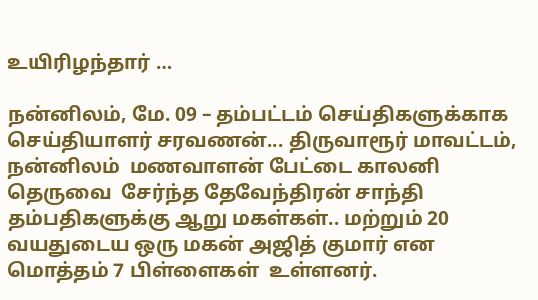உயிரிழந்தார் …

நன்னிலம், மே. 09 – தம்பட்டம் செய்திகளுக்காக செய்தியாளர் சரவணன்... திருவாரூர் மாவட்டம், நன்னிலம்  மணவாளன் பேட்டை காலனி தெருவை  சேர்ந்த தேவேந்திரன் சாந்தி தம்பதிகளுக்கு ஆறு மகள்கள்.. மற்றும் 20 வயதுடைய ஒரு மகன் அஜித் குமார் என மொத்தம் 7 பிள்ளைகள்  உள்ளனர்.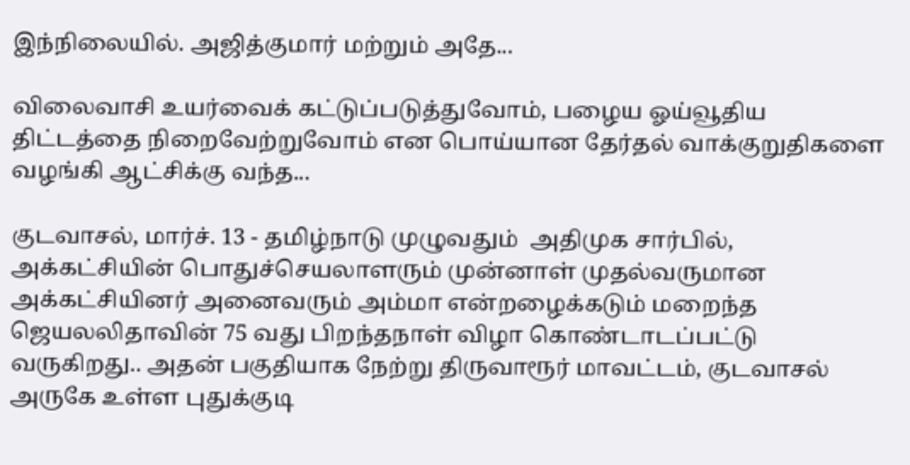இந்நிலையில். அஜித்குமார் மற்றும் அதே...

விலைவாசி உயர்வைக் கட்டுப்படுத்துவோம், பழைய ஓய்வூதிய திட்டத்தை நிறைவேற்றுவோம் என பொய்யான தேர்தல் வாக்குறுதிகளை வழங்கி ஆட்சிக்கு வந்த...

குடவாசல், மார்ச். 13 - தமிழ்நாடு முழுவதும்  அதிமுக சார்பில், அக்கட்சியின் பொதுச்செயலாளரும் முன்னாள் முதல்வருமான அக்கட்சியினர் அனைவரும் அம்மா என்றழைக்கடும் மறைந்த ஜெயலலிதாவின் 75 வது பிறந்தநாள் விழா கொண்டாடப்பட்டு வருகிறது.. அதன் பகுதியாக நேற்று திருவாரூர் மாவட்டம், குடவாசல் அருகே உள்ள புதுக்குடி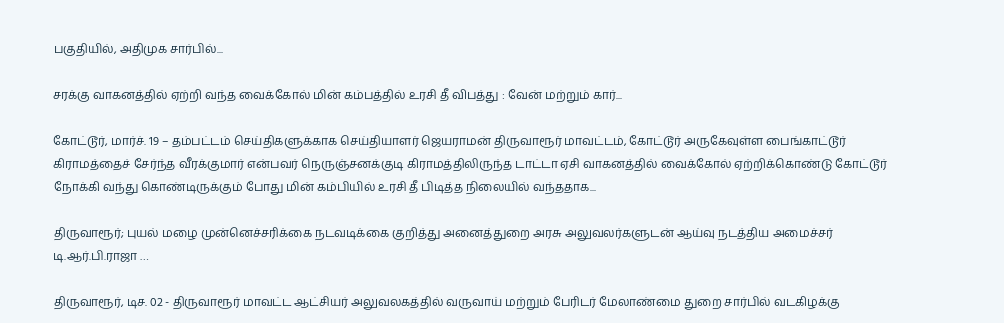பகுதியில், அதிமுக சார்பில்...

சரக்கு வாகனத்தில் ஏற்றி வந்த வைக்கோல் மின் கம்பத்தில் உரசி தீ விபத்து : வேன் மற்றும் கார்...

கோட்டூர், மார்ச். 19 – தம்பட்டம் செய்திகளுக்காக செய்தியாளர் ஜெயராமன் திருவாரூர் மாவட்டம், கோட்டூர் அருகேவுள்ள பைங்காட்டூர் கிராமத்தைச் சேர்ந்த வீரக்குமார் என்பவர் நெருஞ்சனக்குடி கிராமத்திலிருந்த டாட்டா ஏசி வாகனத்தில் வைக்கோல் ஏற்றிக்கொண்டு கோட்டூர் நோக்கி வந்து கொண்டிருக்கும் போது மின் கம்பியில் உரசி தீ பிடித்த நிலையில் வந்ததாக...

திருவாரூர்; புயல் மழை முன்னெச்சரிக்கை நடவடிக்கை குறித்து அனைத்துறை அரசு அலுவலர்களுடன் ஆய்வு நடத்திய அமைச்சர் டி.ஆர்.பி.ராஜா …

திருவாரூர், டிச. 02 - திருவாரூர் மாவட்ட ஆட்சியர் அலுவலகத்தில் வருவாய் மற்றும் பேரிடர் மேலாண்மை துறை சார்பில் வடகிழக்கு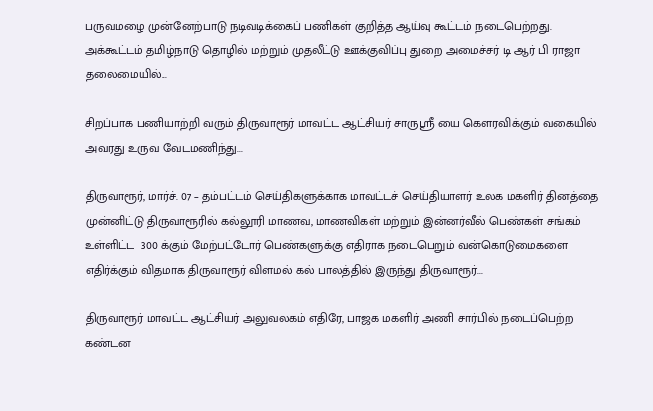பருவமழை முன்னேற்பாடு நடிவடிக்கைப் பணிகள் குறித்த ஆய்வு கூட்டம் நடைபெற்றது. அக்கூட்டம் தமிழ்நாடு தொழில் மற்றும் முதலீட்டு ஊக்குவிப்பு துறை அமைச்சர் டி ஆர் பி ராஜா தலைமையில்...

சிறப்பாக பணியாற்றி வரும் திருவாரூர் மாவட்ட ஆட்சியர் சாருஸ்ரீ யை கௌரவிக்கும் வகையில் அவரது உருவ வேடமணிந்து...

திருவாரூர், மார்ச். 07 – தம்பட்டம் செய்திகளுக்காக மாவட்டச் செய்தியாளர் உலக மகளிர் தினத்தை முன்னிட்டு திருவாரூரில் கல்லூரி மாணவ, மாணவிகள் மற்றும் இன்னர்வீல் பெண்கள் சங்கம் உள்ளிட்ட  300 க்கும் மேற்பட்டோர் பெண்களுக்கு எதிராக நடைபெறும் வன்கொடுமைகளை எதிர்க்கும் விதமாக திருவாரூர் விளமல் கல் பாலத்தில் இருந்து திருவாரூர்...

திருவாரூர் மாவட்ட ஆட்சியர் அலுவலகம் எதிரே, பாஜக மகளிர் அணி சார்பில் நடைப்பெற்ற கண்டன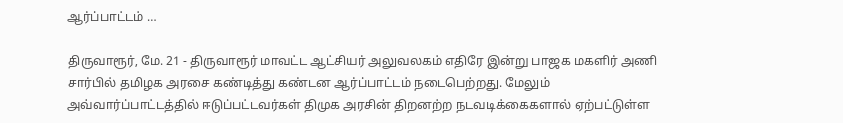ஆர்ப்பாட்டம் …

திருவாரூர், மே. 21 - திருவாரூர் மாவட்ட ஆட்சியர் அலுவலகம் எதிரே இன்று பாஜக மகளிர் அணி சார்பில் தமிழக அரசை கண்டித்து கண்டன ஆர்ப்பாட்டம் நடைபெற்றது. மேலும் அவ்வார்ப்பாட்டத்தில் ஈடுப்பட்டவர்கள் திமுக அரசின் திறனற்ற நடவடிக்கைகளால் ஏற்பட்டுள்ள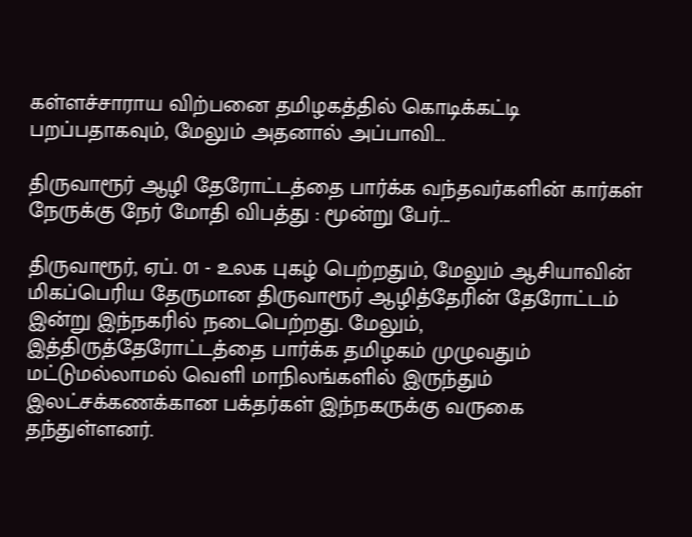கள்ளச்சாராய விற்பனை தமிழகத்தில் கொடிக்கட்டி பறப்பதாகவும், மேலும் அதனால் அப்பாவி...

திருவாரூர் ஆழி தேரோட்டத்தை பார்க்க வந்தவர்களின் கார்கள் நேருக்கு நேர் மோதி விபத்து : மூன்று பேர்...

திருவாரூர், ஏப். 01 - உலக புகழ் பெற்றதும், மேலும் ஆசியாவின் மிகப்பெரிய தேருமான திருவாரூர் ஆழித்தேரின் தேரோட்டம் இன்று இந்நகரில் நடைபெற்றது. மேலும், இத்திருத்தேரோட்டத்தை பார்க்க தமிழகம் முழுவதும் மட்டுமல்லாமல் வெளி மாநிலங்களில் இருந்தும் இலட்சக்கணக்கான பக்தர்கள் இந்நகருக்கு வருகை தந்துள்ளனர்.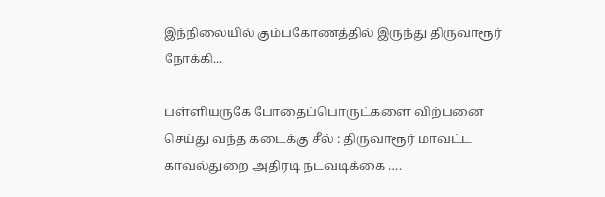இந்நிலையில் கும்பகோணத்தில் இருந்து திருவாரூர் நோக்கி...

பள்ளியருகே போதைப்பொருட்களை விற்பனை செய்து வந்த கடைக்கு சீல் : திருவாரூர் மாவட்ட காவல்துறை அதிரடி நடவடிக்கை ….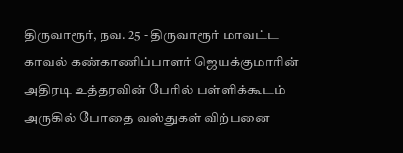திருவாரூர், நவ. 25 - திருவாரூர் மாவட்ட காவல் கண்காணிப்பாளர் ஜெயக்குமாரின் அதிரடி உத்தரவின் பேரில் பள்ளிக்கூடம் அருகில் போதை வஸ்துகள் விற்பனை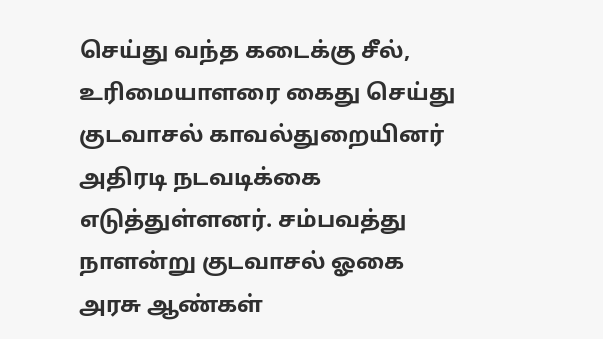செய்து வந்த கடைக்கு சீல், உரிமையாளரை கைது செய்து குடவாசல் காவல்துறையினர் அதிரடி நடவடிக்கை எடுத்துள்ளனர். சம்பவத்து நாளன்று குடவாசல் ஓகை அரசு ஆண்கள்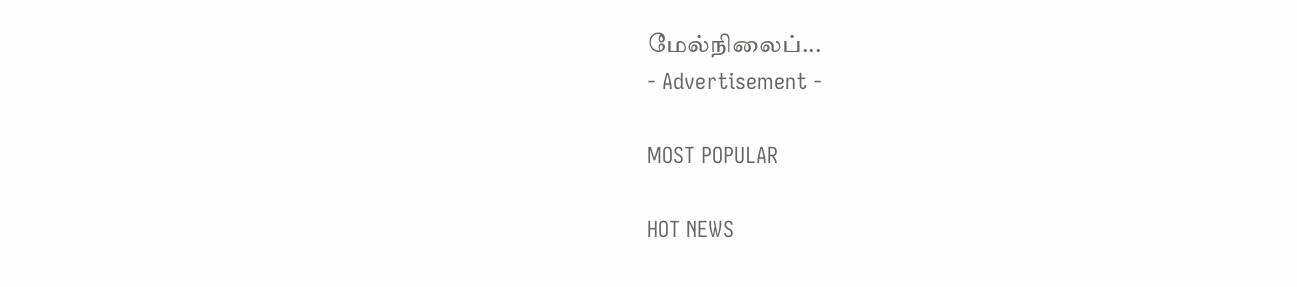மேல்நிலைப்...
- Advertisement -

MOST POPULAR

HOT NEWS